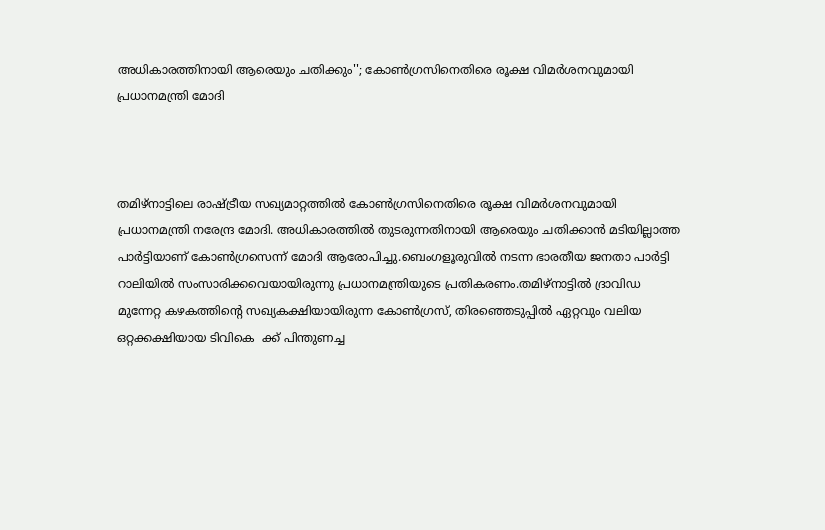അധികാരത്തിനായി ആരെയും ചതിക്കും''; കോൺഗ്രസിനെതിരെ രൂക്ഷ വിമർശനവുമായി പ്രധാനമന്ത്രി മോദി



തമിഴ്‌നാട്ടിലെ രാഷ്ട്രീയ സഖ്യമാറ്റത്തിൽ കോൺഗ്രസിനെതിരെ രൂക്ഷ വിമർശനവുമായി പ്രധാനമന്ത്രി നരേന്ദ്ര മോദി. അധികാരത്തിൽ തുടരുന്നതിനായി ആരെയും ചതിക്കാൻ മടിയില്ലാത്ത പാർട്ടിയാണ് കോൺഗ്രസെന്ന് മോദി ആരോപിച്ചു.ബെംഗളൂരുവിൽ നടന്ന ഭാരതീയ ജനതാ പാർട്ടി റാലിയിൽ സംസാരിക്കവെയായിരുന്നു പ്രധാനമന്ത്രിയുടെ പ്രതികരണം.തമിഴ്‌നാട്ടിൽ ദ്രാവിഡ മുന്നേറ്റ കഴകത്തിന്റെ സഖ്യകക്ഷിയായിരുന്ന കോൺഗ്രസ്, തിരഞ്ഞെടുപ്പിൽ ഏറ്റവും വലിയ ഒറ്റക്കക്ഷിയായ ടിവികെ  ക്ക് പിന്തുണച്ച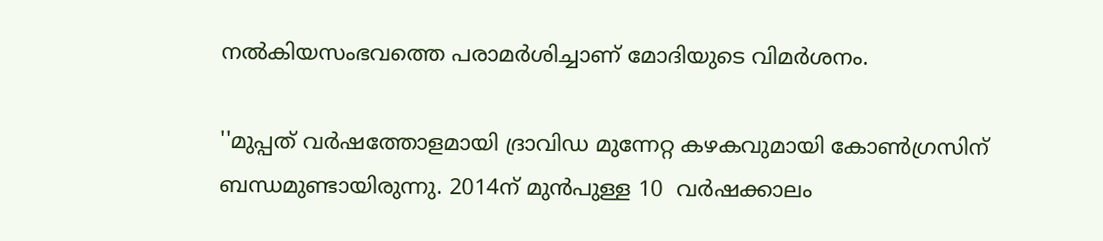നൽകിയസംഭവത്തെ പരാമർശിച്ചാണ് മോദിയുടെ വിമർശനം.

''മുപ്പത് വർഷത്തോളമായി ദ്രാവിഡ മുന്നേറ്റ കഴകവുമായി കോൺഗ്രസിന് ബന്ധമുണ്ടായിരുന്നു. 2014ന് മുൻപുള്ള 10  വർഷക്കാലം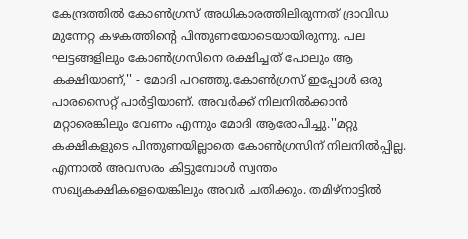കേന്ദ്രത്തിൽ കോൺഗ്രസ് അധികാരത്തിലിരുന്നത് ദ്രാവിഡ മുന്നേറ്റ കഴകത്തിന്റെ പിന്തുണയോടെയായിരുന്നു. പല ഘട്ടങ്ങളിലും കോൺഗ്രസിനെ രക്ഷിച്ചത് പോലും ആ കക്ഷിയാണ്,'' - മോദി പറഞ്ഞു.കോൺഗ്രസ് ഇപ്പോൾ ഒരു പാരസൈറ്റ് പാർട്ടിയാണ്. അവർക്ക് നിലനിൽക്കാൻ മറ്റാരെങ്കിലും വേണം എന്നും മോദി ആരോപിച്ചു.''മറ്റു കക്ഷികളുടെ പിന്തുണയില്ലാതെ കോൺഗ്രസിന് നിലനിൽപ്പില്ല. എന്നാൽ അവസരം കിട്ടുമ്പോൾ സ്വന്തം സഖ്യകക്ഷികളെയെങ്കിലും അവർ ചതിക്കും. തമിഴ്‌നാട്ടിൽ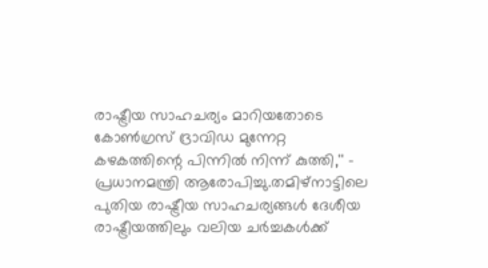രാഷ്ട്രീയ സാഹചര്യം മാറിയതോടെ കോൺഗ്രസ് ദ്രാവിഡ മുന്നേറ്റ കഴകത്തിന്റെ പിന്നിൽ നിന്ന് കുത്തി,'' - പ്രധാനമന്ത്രി ആരോപിച്ചു.തമിഴ്‌നാട്ടിലെ പുതിയ രാഷ്ട്രീയ സാഹചര്യങ്ങൾ ദേശീയ രാഷ്ട്രീയത്തിലും വലിയ ചർച്ചകൾക്ക്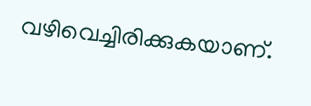വഴിവെച്ചിരിക്കുകയാണ്.